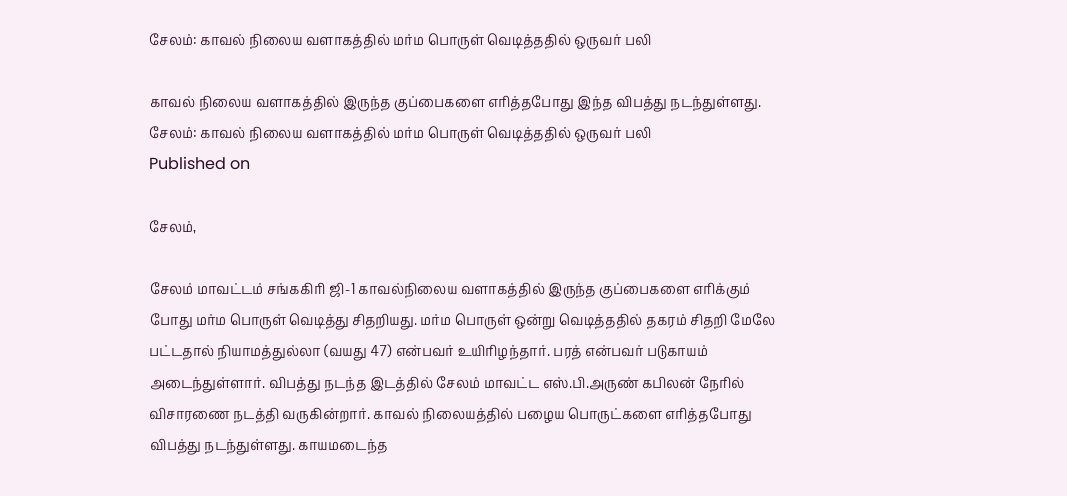சேலம்: காவல் நிலைய வளாகத்தில் மர்ம பொருள் வெடித்ததில் ஒருவர் பலி

காவல் நிலைய வளாகத்தில் இருந்த குப்பைகளை எரித்தபோது இந்த விபத்து நடந்துள்ளது.
சேலம்: காவல் நிலைய வளாகத்தில் மர்ம பொருள் வெடித்ததில் ஒருவர் பலி
Published on

சேலம்,

சேலம் மாவட்டம் சங்ககிரி ஜி-1 காவல்நிலைய வளாகத்தில் இருந்த குப்பைகளை எரிக்கும் போது மர்ம பொருள் வெடித்து சிதறியது. மர்ம பொருள் ஒன்று வெடித்ததில் தகரம் சிதறி மேலே பட்டதால் நியாமத்துல்லா (வயது 47) என்பவர் உயிரிழந்தார். பரத் என்பவர் படுகாயம் அடைந்துள்ளார். விபத்து நடந்த இடத்தில் சேலம் மாவட்ட எஸ்.பி.அருண் கபிலன் நேரில் விசாரணை நடத்தி வருகின்றார். காவல் நிலையத்தில் பழைய பொருட்களை எரித்தபோது விபத்து நடந்துள்ளது. காயமடைந்த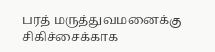பரத் மருத்துவமனைக்கு சிகிச்சைக்காக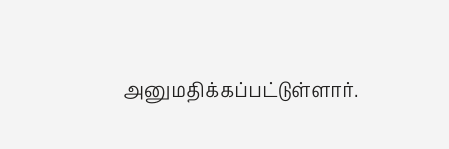அனுமதிக்கப்பட்டுள்ளார்.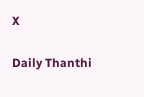X

Daily Thanthi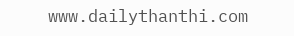www.dailythanthi.com